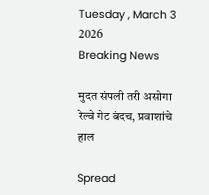Tuesday , March 3 2026
Breaking News

मुदत संपली तरी असोगा रेल्वे गेट बंदच, प्रवाशांचे हाल

Spread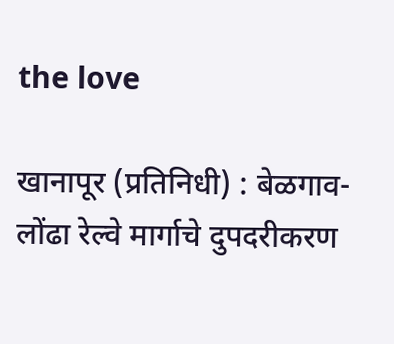the love

खानापूर (प्रतिनिधी) : बेळगाव- लोंढा रेल्वे मार्गाचे दुपदरीकरण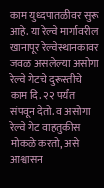काम युध्दपातळीवर सुरू आहे. या रेल्वे मार्गावरील खानापूर रेल्वेस्थानकावर जवळ असलेल्या असोगा रेल्वे गेटचे दुरूस्तीचे काम दि. २२ पर्यंत संपवून देतो. व असोगा रेल्वे गेट वाहतुकीस मोकळे करतो, असे आश्वासन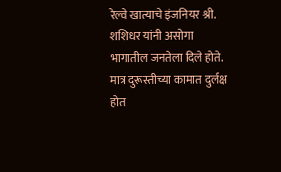रेल्वे खात्याचे इंजनियर श्री. शशिधर यांनी असोगा भागातील जनतेला दिले होते. मात्र दुरूस्तीच्या कामात दुर्लक्ष होत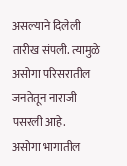असल्याने दिलेली तारीख संपली. त्यामुळे असोगा परिसरातील जनतेतून नाराजी पसरली आहे.
असोगा भागातील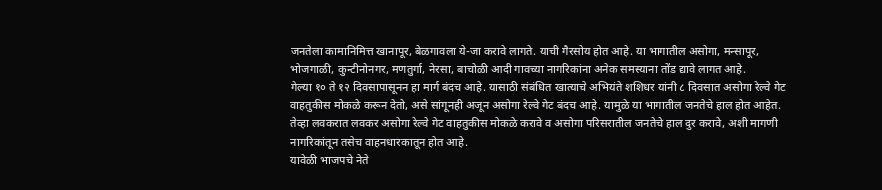जनतेला कामानिमित्त खानापूर, बेळगावला ये-जा करावे लागते. याची गैरसोय होत आहे. या भागातील असोगा, मन्सापूर, भोजगाळी, कुन्टीनोनगर, मणतुर्गा, नेरसा, बाचोळी आदी गावच्या नागरिकांना अनेक समस्याना तोंड द्यावे लागत आहे.
गेल्या १० ते १२ दिवसापासूनन हा मार्ग बंदच आहे. यासाठी संबंधित खात्याचे अभियंते शशिधर यांनी ८ दिवसात असोगा रेल्वे गेट वाहतुकीस मोकळे करून देतो, असे सांगूनही अजून असोगा रेल्वे गेट बंदच आहे. यामुळे या भागातील जनतेचे हाल होत आहेत. तेव्हा लवकरात लवकर असोगा रेल्वे गेट वाहतुकीस मोकळे करावे व असोगा परिसरातील जनतेचे हाल दुर करावे, अशी मागणी नागरिकांतून तसेच वाहनधारकातून होत आहे.
यावेळी भाजपचे नेते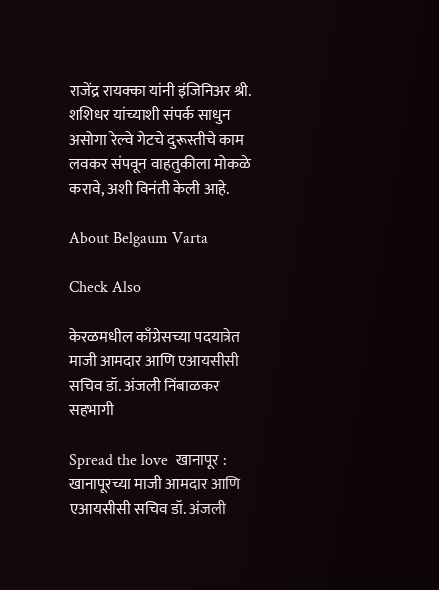राजेंद्र रायक्का यांनी इंजिनिअर श्री. शशिधर यांच्याशी संपर्क साधुन असोगा रेल्वे गेटचे दुरूस्तीचे काम लवकर संपवून वाहतुकीला मोकळे करावे, अशी विनंती केली आहे.

About Belgaum Varta

Check Also

केरळमधील काँग्रेसच्या पदयात्रेत माजी आमदार आणि एआयसीसी सचिव डॉ. अंजली निंबाळकर सहभागी

Spread the love  खानापूर : खानापूरच्या माजी आमदार आणि एआयसीसी सचिव डॉ. अंजली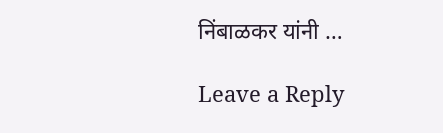निंबाळकर यांनी …

Leave a Reply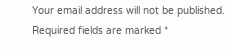Your email address will not be published. Required fields are marked *